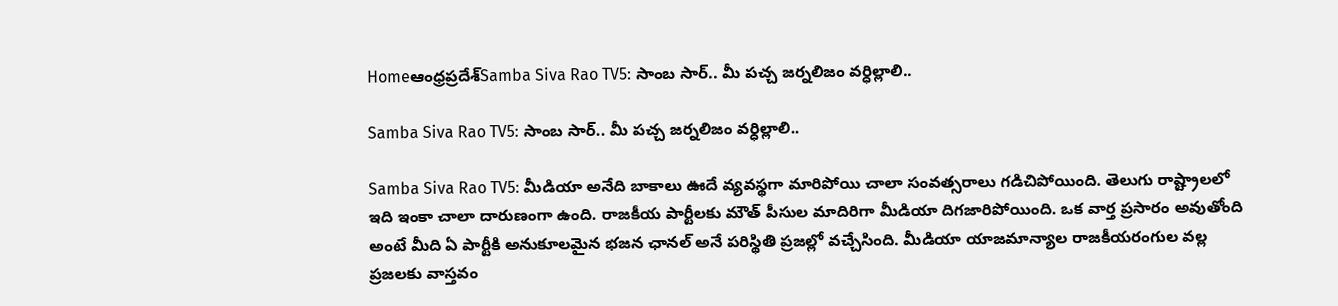Homeఆంధ్రప్రదేశ్‌Samba Siva Rao TV5: సాంబ సార్.. మీ పచ్చ జర్నలిజం వర్ధిల్లాలి..

Samba Siva Rao TV5: సాంబ సార్.. మీ పచ్చ జర్నలిజం వర్ధిల్లాలి..

Samba Siva Rao TV5: మీడియా అనేది బాకాలు ఊదే వ్యవస్థగా మారిపోయి చాలా సంవత్సరాలు గడిచిపోయింది. తెలుగు రాష్ట్రాలలో ఇది ఇంకా చాలా దారుణంగా ఉంది. రాజకీయ పార్టీలకు మౌత్ పీసుల మాదిరిగా మీడియా దిగజారిపోయింది. ఒక వార్త ప్రసారం అవుతోంది అంటే మీది ఏ పార్టీకి అనుకూలమైన భజన ఛానల్ అనే పరిస్థితి ప్రజల్లో వచ్చేసింది. మీడియా యాజమాన్యాల రాజకీయరంగుల వల్ల ప్రజలకు వాస్తవం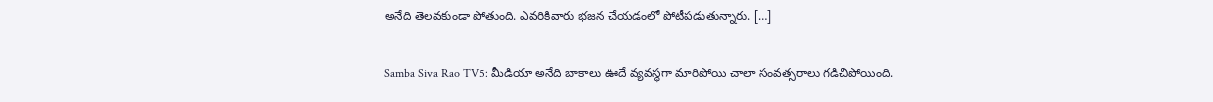అనేది తెలవకుండా పోతుంది. ఎవరికివారు భజన చేయడంలో పోటీపడుతున్నారు. […]

Samba Siva Rao TV5: మీడియా అనేది బాకాలు ఊదే వ్యవస్థగా మారిపోయి చాలా సంవత్సరాలు గడిచిపోయింది.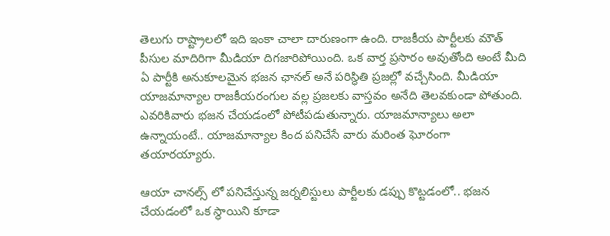తెలుగు రాష్ట్రాలలో ఇది ఇంకా చాలా దారుణంగా ఉంది. రాజకీయ పార్టీలకు మౌత్ పీసుల మాదిరిగా మీడియా దిగజారిపోయింది. ఒక వార్త ప్రసారం అవుతోంది అంటే మీది ఏ పార్టీకి అనుకూలమైన భజన ఛానల్ అనే పరిస్థితి ప్రజల్లో వచ్చేసింది. మీడియా యాజమాన్యాల రాజకీయరంగుల వల్ల ప్రజలకు వాస్తవం అనేది తెలవకుండా పోతుంది. ఎవరికివారు భజన చేయడంలో పోటీపడుతున్నారు. యాజమాన్యాలు అలా ఉన్నాయంటే.. యాజమాన్యాల కింద పనిచేసే వారు మరింత ఘోరంగా తయారయ్యారు.

ఆయా చానల్స్ లో పనిచేస్తున్న జర్నలిస్టులు పార్టీలకు డప్పు కొట్టడంలో.. భజన చేయడంలో ఒక స్థాయిని కూడా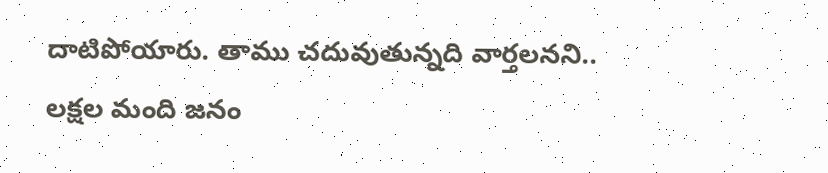దాటిపోయారు. తాము చదువుతున్నది వార్తలనని.. లక్షల మంది జనం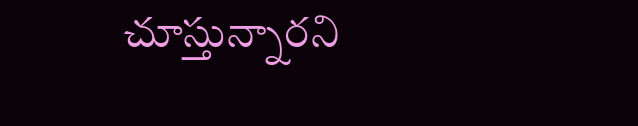చూస్తున్నారని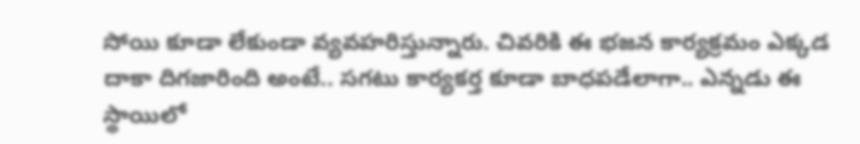సోయి కూడా లేకుండా వ్యవహరిస్తున్నారు. చివరికి ఈ భజన కార్యక్రమం ఎక్కడ దాకా దిగజారింది అంటే.. సగటు కార్యకర్త కూడా బాధపడేలాగా.. ఎన్నడు ఈ స్థాయిలో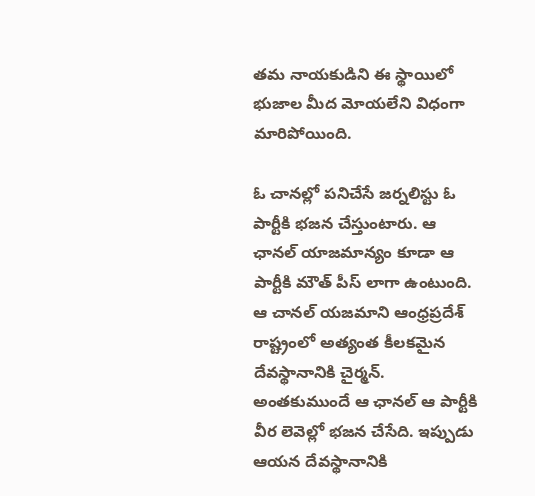తమ నాయకుడిని ఈ స్థాయిలో భుజాల మీద మోయలేని విధంగా మారిపోయింది.

ఓ చానల్లో పనిచేసే జర్నలిస్టు ఓ పార్టీకి భజన చేస్తుంటారు. ఆ ఛానల్ యాజమాన్యం కూడా ఆ పార్టీకి మౌత్ పీస్ లాగా ఉంటుంది. ఆ చానల్ యజమాని ఆంధ్రప్రదేశ్ రాష్ట్రంలో అత్యంత కీలకమైన దేవస్థానానికి చైర్మన్. అంతకుముందే ఆ ఛానల్ ఆ పార్టీకి వీర లెవెల్లో భజన చేసేది. ఇప్పుడు ఆయన దేవస్థానానికి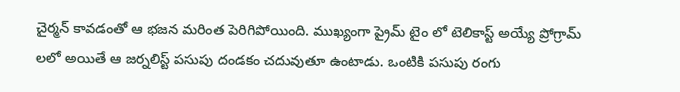చైర్మన్ కావడంతో ఆ భజన మరింత పెరిగిపోయింది. ముఖ్యంగా ప్రైమ్ టైం లో టెలికాస్ట్ అయ్యే ప్రోగ్రామ్ లలో అయితే ఆ జర్నలిస్ట్ పసుపు దండకం చదువుతూ ఉంటాడు. ఒంటికి పసుపు రంగు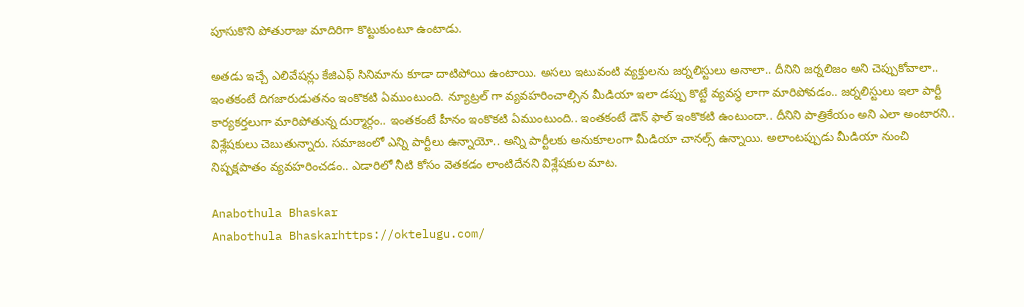పూసుకొని పోతురాజు మాదిరిగా కొట్టుకుంటూ ఉంటాడు.

అతడు ఇచ్చే ఎలివేషన్లు కేజిఎఫ్ సినిమాను కూడా దాటిపోయి ఉంటాయి. అసలు ఇటువంటి వ్యక్తులను జర్నలిస్టులు అనాలా.. దీనిని జర్నలిజం అని చెప్పుకోవాలా.. ఇంతకంటే దిగజారుడుతనం ఇంకొకటి ఏముంటుంది. న్యూట్రల్ గా వ్యవహరించాల్సిన మీడియా ఇలా డప్పు కొట్టే వ్యవస్థ లాగా మారిపోవడం.. జర్నలిస్టులు ఇలా పార్టీ కార్యకర్తలుగా మారిపోతున్న దుర్మార్గం.. ఇంతకంటే హీనం ఇంకొకటి ఏముంటుంది.. ఇంతకంటే డౌన్ ఫాల్ ఇంకొకటి ఉంటుందా.. దీనిని పాత్రికేయం అని ఎలా అంటారని.. విశ్లేషకులు చెబుతున్నారు. సమాజంలో ఎన్ని పార్టీలు ఉన్నాయో.. అన్ని పార్టీలకు అనుకూలంగా మీడియా చానల్స్ ఉన్నాయి. అలాంటప్పుడు మీడియా నుంచి నిష్పక్షపాతం వ్యవహరించడం.. ఎడారిలో నీటి కోసం వెతకడం లాంటిదేనని విశ్లేషకుల మాట.

Anabothula Bhaskar
Anabothula Bhaskarhttps://oktelugu.com/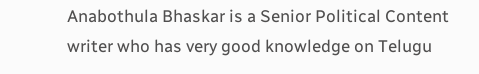Anabothula Bhaskar is a Senior Political Content writer who has very good knowledge on Telugu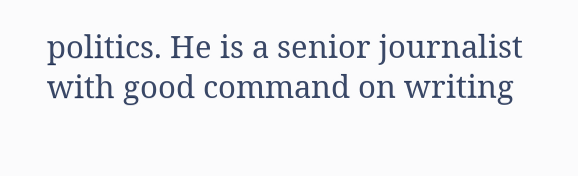politics. He is a senior journalist with good command on writing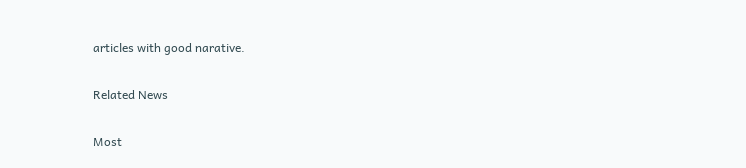articles with good narative.

Related News

Most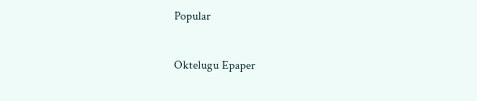Popular

Oktelugu Epaper